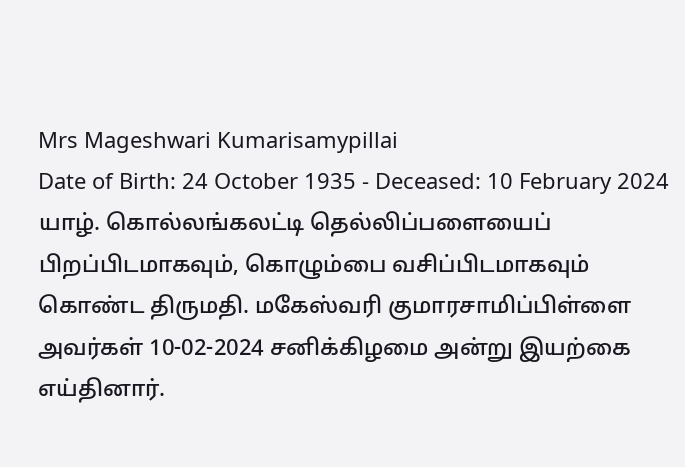Mrs Mageshwari Kumarisamypillai
Date of Birth: 24 October 1935 - Deceased: 10 February 2024
யாழ். கொல்லங்கலட்டி தெல்லிப்பளையைப் பிறப்பிடமாகவும், கொழும்பை வசிப்பிடமாகவும் கொண்ட திருமதி. மகேஸ்வரி குமாரசாமிப்பிள்ளை அவர்கள் 10-02-2024 சனிக்கிழமை அன்று இயற்கை எய்தினார்.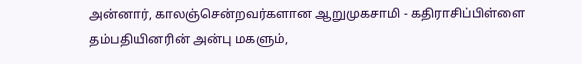அன்னார், காலஞ்சென்றவர்களான ஆறுமுகசாமி - கதிராசிப்பிள்ளை தம்பதியினரின் அன்பு மகளும்,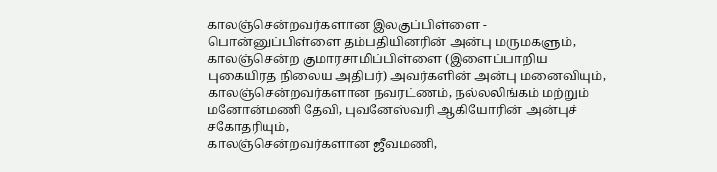காலஞ்சென்றவர்களான இலகுப்பிள்ளை - பொன்னுப்பிள்ளை தம்பதியினரின் அன்பு மருமகளும்,
காலஞ்சென்ற குமாரசாமிப்பிள்ளை (இளைப்பாறிய புகையிரத நிலைய அதிபர்) அவர்களின் அன்பு மனைவியும்,
காலஞ்சென்றவர்களான நவரட்ணம், நல்லலிங்கம் மற்றும் மனோன்மணி தேவி, புவனேஸ்வரி ஆகியோரின் அன்புச் சகோதரியும்,
காலஞ்சென்றவர்களான ஜீவமணி,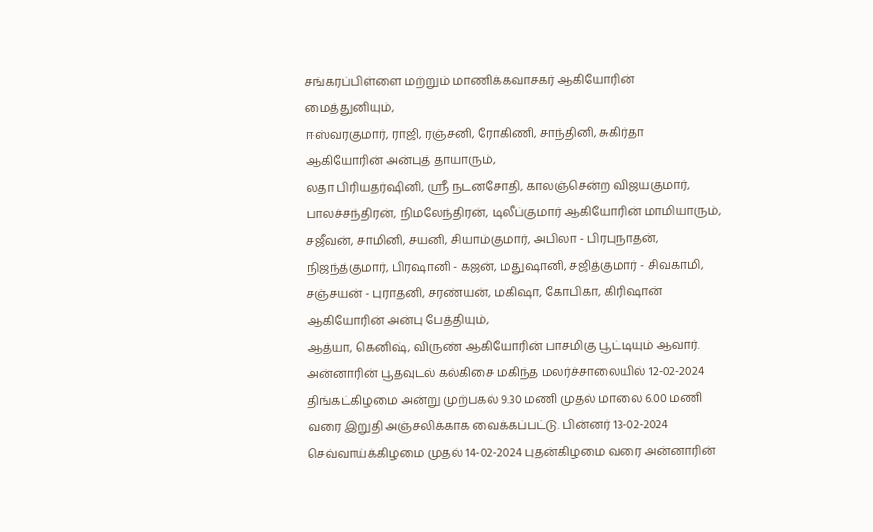சங்கரப்பிள்ளை மற்றும் மாணிக்கவாசகர் ஆகியோரின் மைத்துனியும்,
ஈஸ்வரகுமார், ராஜி, ரஞ்சனி, ரோகிணி, சாந்தினி, சுகிர்தா ஆகியோரின் அன்புத் தாயாரும்,
லதா பிரியதர்ஷினி, ஶ்ரீ நடனசோதி, காலஞ்சென்ற விஜயகுமார், பாலச்சந்திரன், நிமலேந்திரன், டிலீப்குமார் ஆகியோரின் மாமியாரும்,
சஜீவன், சாமினி, சயனி, சியாம்குமார், அபிலா - பிரபுநாதன், நிஜந்த்குமார், பிரஷானி - கஜன், மதுஷானி, சஜித்குமார் - சிவகாமி, சஞ்சயன் - புராதனி, சரண்யன், மகிஷா, கோபிகா, கிரிஷான் ஆகியோரின் அன்பு பேத்தியும்,
ஆத்யா, கெனிஷ், விருண் ஆகியோரின் பாசமிகு பூட்டியும் ஆவார்.
அன்னாரின் பூதவுடல் கல்கிசை மகிந்த மலர்ச்சாலையில் 12-02-2024 திங்கட்கிழமை அன்று முற்பகல் 9.30 மணி முதல் மாலை 6.00 மணி வரை இறுதி அஞ்சலிக்காக வைக்கப்பட்டு. பின்னர் 13-02-2024 செவ்வாய்க்கிழமை முதல் 14-02-2024 புதன்கிழமை வரை அன்னாரின்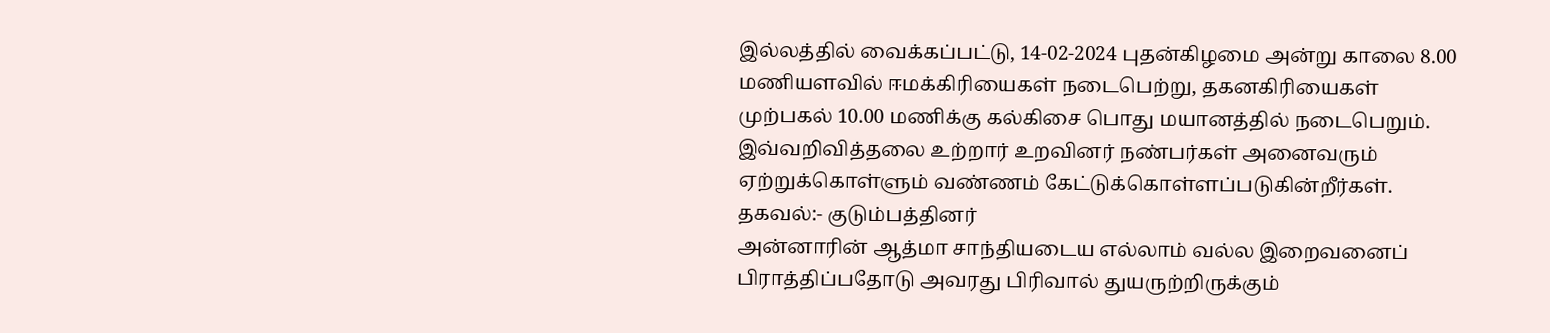இல்லத்தில் வைக்கப்பட்டு, 14-02-2024 புதன்கிழமை அன்று காலை 8.00 மணியளவில் ஈமக்கிரியைகள் நடைபெற்று, தகனகிரியைகள் முற்பகல் 10.00 மணிக்கு கல்கிசை பொது மயானத்தில் நடைபெறும்.
இவ்வறிவித்தலை உற்றார் உறவினர் நண்பர்கள் அனைவரும் ஏற்றுக்கொள்ளும் வண்ணம் கேட்டுக்கொள்ளப்படுகின்றீர்கள்.
தகவல்:- குடும்பத்தினர்
அன்னாரின் ஆத்மா சாந்தியடைய எல்லாம் வல்ல இறைவனைப் பிராத்திப்பதோடு அவரது பிரிவால் துயருற்றிருக்கும்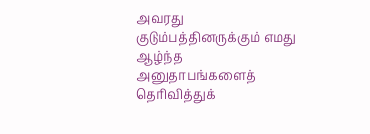அவரது குடும்பத்தினருக்கும் எமது ஆழ்ந்த அனுதாபங்களைத் தெரிவித்துக்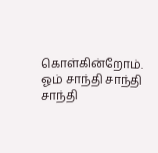கொள்கின்றோம்.
ஓம் சாந்தி சாந்தி சாந்தி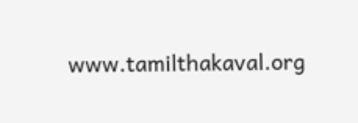www.tamilthakaval.org